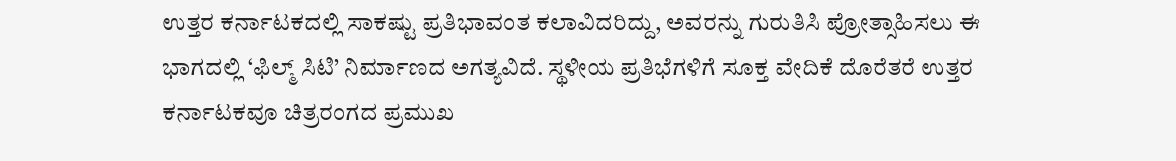ಉತ್ತರ ಕರ್ನಾಟಕದಲ್ಲಿ ಸಾಕಷ್ಟು ಪ್ರತಿಭಾವಂತ ಕಲಾವಿದರಿದ್ದು, ಅವರನ್ನು ಗುರುತಿಸಿ ಪ್ರೋತ್ಸಾಹಿಸಲು ಈ ಭಾಗದಲ್ಲಿ ‘ಫಿಲ್ಮ್ ಸಿಟಿ’ ನಿರ್ಮಾಣದ ಅಗತ್ಯವಿದೆ. ಸ್ಥಳೀಯ ಪ್ರತಿಭೆಗಳಿಗೆ ಸೂಕ್ತ ವೇದಿಕೆ ದೊರೆತರೆ ಉತ್ತರ ಕರ್ನಾಟಕವೂ ಚಿತ್ರರಂಗದ ಪ್ರಮುಖ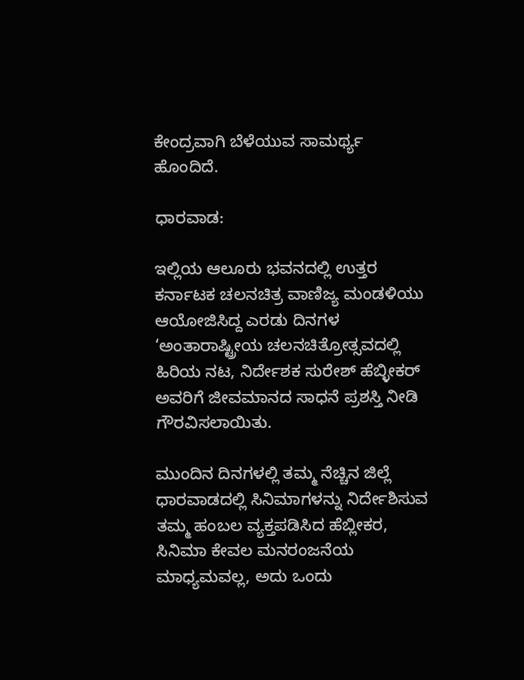ಕೇಂದ್ರವಾಗಿ ಬೆಳೆಯುವ ಸಾಮರ್ಥ್ಯ ಹೊಂದಿದೆ.

ಧಾರವಾಡ:

ಇಲ್ಲಿಯ ಆಲೂರು ಭವನದಲ್ಲಿ ಉತ್ತರ ಕರ್ನಾಟಕ ಚಲನಚಿತ್ರ ವಾಣಿಜ್ಯ ಮಂಡಳಿಯು ಆಯೋಜಿಸಿದ್ದ ಎರಡು ದಿನಗಳ ‘ಅಂತಾರಾಷ್ಟ್ರೀಯ ಚಲನಚಿತ್ರೋತ್ಸವದಲ್ಲಿ ಹಿರಿಯ ನಟ, ನಿರ್ದೇಶಕ ಸುರೇಶ್ ಹೆಬ್ಳೀಕರ್ ಅವರಿಗೆ ಜೀವಮಾನದ ಸಾಧನೆ ಪ್ರಶಸ್ತಿ ನೀಡಿ ಗೌರವಿಸಲಾಯಿತು.

ಮುಂದಿನ ದಿನಗಳಲ್ಲಿ ತಮ್ಮ ನೆಚ್ಚಿನ ಜಿಲ್ಲೆ ಧಾರವಾಡದಲ್ಲಿ ಸಿನಿಮಾಗಳನ್ನು ನಿರ್ದೇಶಿಸುವ ತಮ್ಮ ಹಂಬಲ ವ್ಯಕ್ತಪಡಿಸಿದ ಹೆಬ್ಲೀಕರ, ಸಿನಿಮಾ ಕೇವಲ ಮನರಂಜನೆಯ ಮಾಧ್ಯಮವಲ್ಲ, ಅದು ಒಂದು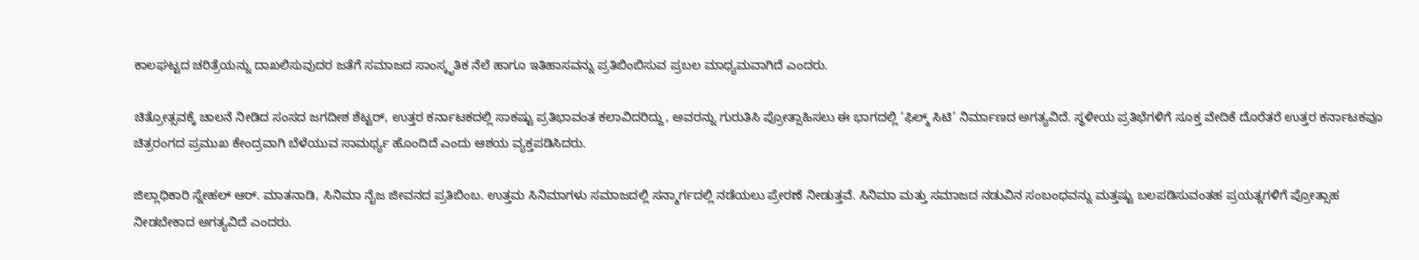ಕಾಲಘಟ್ಟದ ಚರಿತ್ರೆಯನ್ನು ದಾಖಲಿಸುವುದರ ಜತೆಗೆ ಸಮಾಜದ ಸಾಂಸ್ಕೃತಿಕ ನೆಲೆ ಹಾಗೂ ಇತಿಹಾಸವನ್ನು ಪ್ರತಿಬಿಂಬಿಸುವ ಪ್ರಬಲ ಮಾಧ್ಯಮವಾಗಿದೆ ಎಂದರು.

ಚಿತ್ರೋತ್ಸವಕ್ಕೆ ಚಾಲನೆ ನೀಡಿದ ಸಂಸದ ಜಗದೀಶ ಶೆಟ್ಟರ್, ಉತ್ತರ ಕರ್ನಾಟಕದಲ್ಲಿ ಸಾಕಷ್ಟು ಪ್ರತಿಭಾವಂತ ಕಲಾವಿದರಿದ್ದು, ಅವರನ್ನು ಗುರುತಿಸಿ ಪ್ರೋತ್ಸಾಹಿಸಲು ಈ ಭಾಗದಲ್ಲಿ ‘ಫಿಲ್ಮ್ ಸಿಟಿ’ ನಿರ್ಮಾಣದ ಅಗತ್ಯವಿದೆ. ಸ್ಥಳೀಯ ಪ್ರತಿಭೆಗಳಿಗೆ ಸೂಕ್ತ ವೇದಿಕೆ ದೊರೆತರೆ ಉತ್ತರ ಕರ್ನಾಟಕವೂ ಚಿತ್ರರಂಗದ ಪ್ರಮುಖ ಕೇಂದ್ರವಾಗಿ ಬೆಳೆಯುವ ಸಾಮರ್ಥ್ಯ ಹೊಂದಿದೆ ಎಂದು ಆಶಯ ವ್ಯಕ್ತಪಡಿಸಿದರು.

ಜಿಲ್ಲಾಧಿಕಾರಿ ಸ್ನೇಹಲ್ ಆರ್. ಮಾತನಾಡಿ, ಸಿನಿಮಾ ನೈಜ ಜೀವನದ ಪ್ರತಿಬಿಂಬ. ಉತ್ತಮ ಸಿನಿಮಾಗಳು ಸಮಾಜದಲ್ಲಿ ಸನ್ಮಾರ್ಗದಲ್ಲಿ ನಡೆಯಲು ಪ್ರೇರಣೆ ನೀಡುತ್ತವೆ. ಸಿನಿಮಾ ಮತ್ತು ಸಮಾಜದ ನಡುವಿನ ಸಂಬಂಧವನ್ನು ಮತ್ತಷ್ಟು ಬಲಪಡಿಸುವಂತಹ ಪ್ರಯತ್ನಗಳಿಗೆ ಪ್ರೋತ್ಸಾಹ ನೀಡಬೇಕಾದ ಅಗತ್ಯವಿದೆ ಎಂದರು.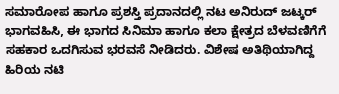ಸಮಾರೋಪ ಹಾಗೂ ಪ್ರಶಸ್ತಿ ಪ್ರದಾನದಲ್ಲಿ ನಟ ಅನಿರುದ್ ಜಟ್ಕರ್ ಭಾಗವಹಿಸಿ, ಈ ಭಾಗದ ಸಿನಿಮಾ ಹಾಗೂ ಕಲಾ ಕ್ಷೇತ್ರದ ಬೆಳವಣಿಗೆಗೆ ಸಹಕಾರ ಒದಗಿಸುವ ಭರವಸೆ ನೀಡಿದರು. ವಿಶೇಷ ಅತಿಥಿಯಾಗಿದ್ದ ಹಿರಿಯ ನಟಿ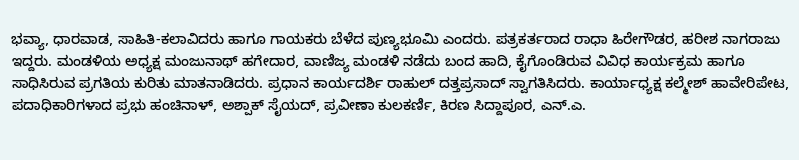ಭವ್ಯಾ, ಧಾರವಾಡ, ಸಾಹಿತಿ-ಕಲಾವಿದರು ಹಾಗೂ ಗಾಯಕರು ಬೆಳೆದ ಪುಣ್ಯಭೂಮಿ ಎಂದರು. ಪತ್ರಕರ್ತರಾದ ರಾಧಾ ಹಿರೇಗೌಡರ, ಹರೀಶ ನಾಗರಾಜು ಇದ್ದರು. ಮಂಡಳಿಯ ಅಧ್ಯಕ್ಷ ಮಂಜುನಾಥ್ ಹಗೇದಾರ, ವಾಣಿಜ್ಯ ಮಂಡಳಿ ನಡೆದು ಬಂದ ಹಾದಿ, ಕೈಗೊಂಡಿರುವ ವಿವಿಧ ಕಾರ್ಯಕ್ರಮ ಹಾಗೂ ಸಾಧಿಸಿರುವ ಪ್ರಗತಿಯ ಕುರಿತು ಮಾತನಾಡಿದರು. ಪ್ರಧಾನ ಕಾರ್ಯದರ್ಶಿ ರಾಹುಲ್ ದತ್ತಪ್ರಸಾದ್ ಸ್ವಾಗತಿಸಿದರು. ಕಾರ್ಯಾಧ್ಯಕ್ಷ ಕಲ್ಮೇಶ್ ಹಾವೇರಿಪೇಟ, ಪದಾಧಿಕಾರಿಗಳಾದ ಪ್ರಭು ಹಂಚಿನಾಳ್, ಅಶ್ಪಾಕ್ ಸೈಯದ್, ಪ್ರವೀಣಾ ಕುಲಕರ್ಣಿ, ಕಿರಣ ಸಿದ್ದಾಪೂರ, ಎನ್.ಎ.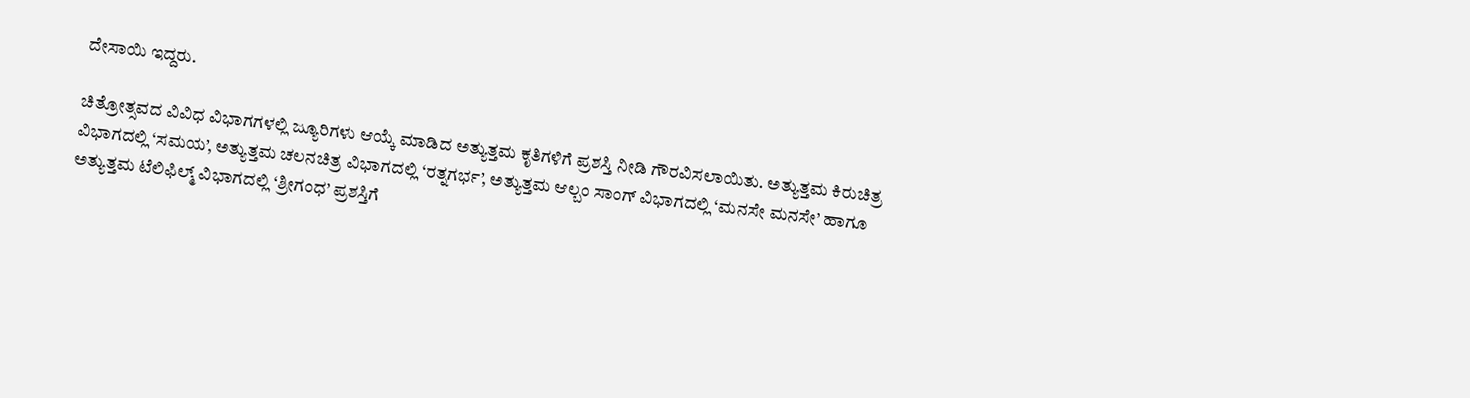ದೇಸಾಯಿ ಇದ್ದರು.

ಚಿತ್ರೋತ್ಸವದ ವಿವಿಧ ವಿಭಾಗಗಳಲ್ಲಿ ಜ್ಯೂರಿಗಳು ಆಯ್ಕೆ ಮಾಡಿದ ಅತ್ಯುತ್ತಮ ಕೃತಿಗಳಿಗೆ ಪ್ರಶಸ್ತಿ ನೀಡಿ ಗೌರವಿಸಲಾಯಿತು. ಅತ್ಯುತ್ತಮ ಕಿರುಚಿತ್ರ ವಿಭಾಗದಲ್ಲಿ ‘ಸಮಯ’, ಅತ್ಯುತ್ತಮ ಚಲನಚಿತ್ರ ವಿಭಾಗದಲ್ಲಿ ‘ರತ್ನಗರ್ಭ’, ಅತ್ಯುತ್ತಮ ಆಲ್ಬಂ ಸಾಂಗ್ ವಿಭಾಗದಲ್ಲಿ ‘ಮನಸೇ ಮನಸೇ’ ಹಾಗೂ ಅತ್ಯುತ್ತಮ ಟೆಲಿಫಿಲ್ಮ್ ವಿಭಾಗದಲ್ಲಿ ‘ಶ್ರೀಗಂಧ’ ಪ್ರಶಸ್ತಿಗೆ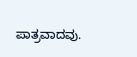ಪಾತ್ರವಾದವು.